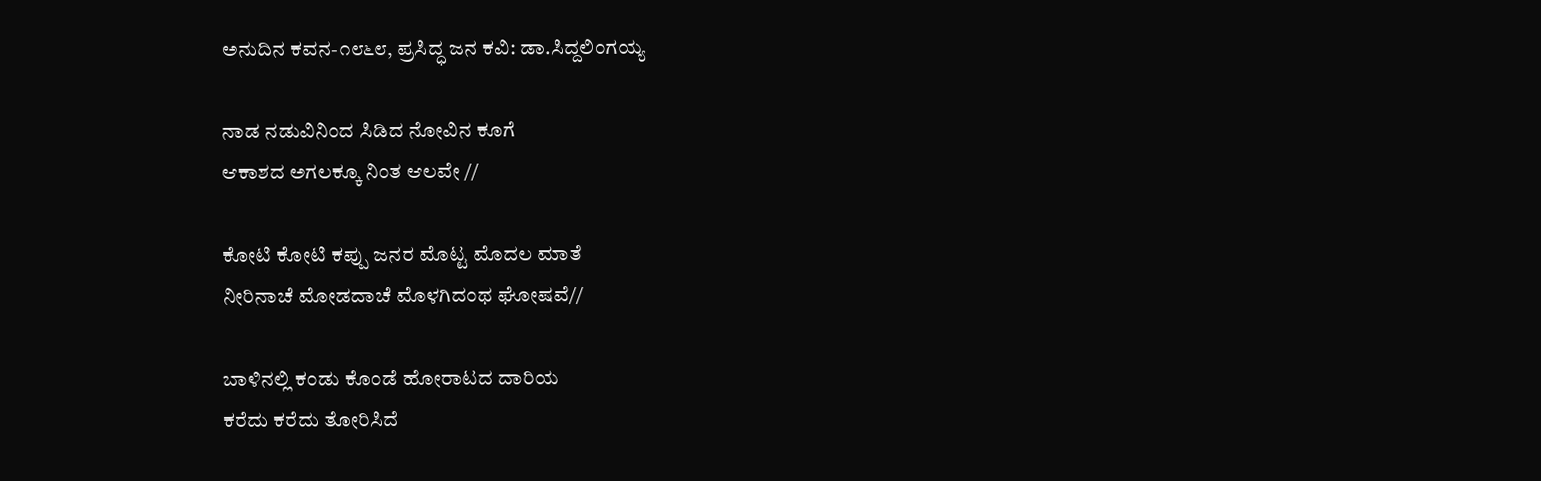ಅನುದಿನ ಕವನ-೧೮೬೮, ಪ್ರಸಿದ್ಧ ಜನ ಕವಿ: ಡಾ.ಸಿದ್ದಲಿಂಗಯ್ಯ

ನಾಡ ನಡುವಿನಿಂದ ಸಿಡಿದ ನೋವಿನ ಕೂಗೆ
ಆಕಾಶದ ಅಗಲಕ್ಕೂ ನಿಂತ ಆಲವೇ //

ಕೋಟಿ ಕೋಟಿ ಕಪ್ಪು ಜನರ ಮೊಟ್ಟ ಮೊದಲ ಮಾತೆ
ನೀರಿನಾಚೆ ಮೋಡದಾಚೆ ಮೊಳಗಿದಂಥ ಘೋಷವೆ//

ಬಾಳಿನಲ್ಲಿ ಕಂಡು ಕೊಂಡೆ ಹೋರಾಟದ ದಾರಿಯ
ಕರೆದು ಕರೆದು ತೋರಿಸಿದೆ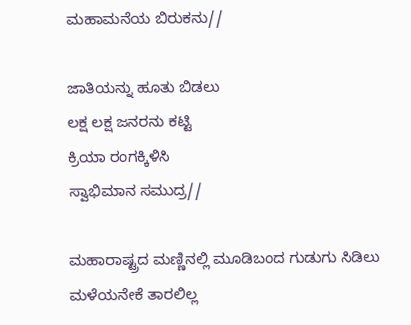ಮಹಾಮನೆಯ ಬಿರುಕನು//

ಜಾತಿಯನ್ನು ಹೂತು ಬಿಡಲು
ಲಕ್ಷ ಲಕ್ಷ ಜನರನು ಕಟ್ಟಿ
ಕ್ರಿಯಾ ರಂಗಕ್ಕಿಳಿಸಿ
ಸ್ವಾಭಿಮಾನ ಸಮುದ್ರ//

ಮಹಾರಾಷ್ಟ್ರದ ಮಣ್ಣಿನಲ್ಲಿ ಮೂಡಿಬಂದ ಗುಡುಗು ಸಿಡಿಲು
ಮಳೆಯನೇಕೆ ತಾರಲಿಲ್ಲ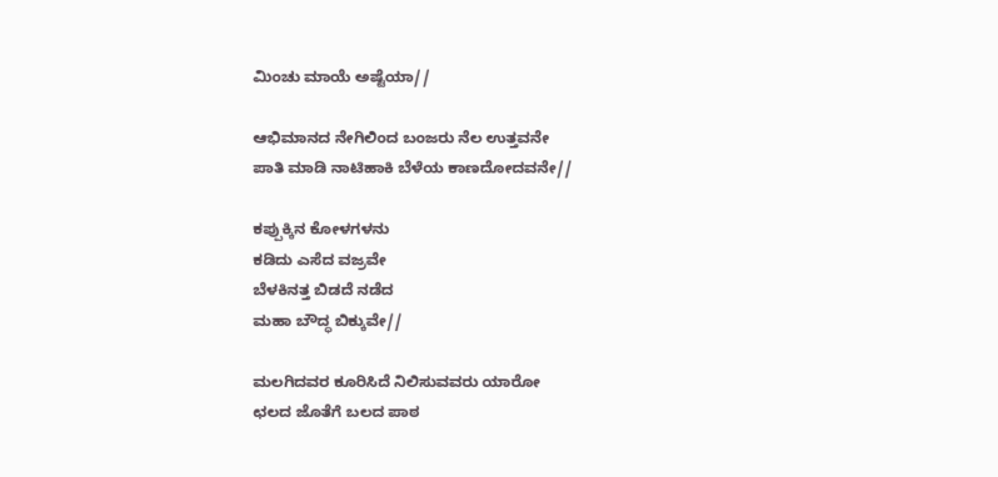ಮಿಂಚು ಮಾಯೆ ಅಷ್ಟೆಯಾ//

ಆಭಿಮಾನದ ನೇಗಿಲಿಂದ ಬಂಜರು ನೆಲ ಉತ್ತವನೇ
ಪಾತಿ ಮಾಡಿ ನಾಟಿಹಾಕಿ ಬೆಳೆಯ ಕಾಣದೋದವನೇ//

ಕಪ್ಪುಕ್ಕಿನ ಕೋಳಗಳನು
ಕಡಿದು ಎಸೆದ ವಜ್ರವೇ
ಬೆಳಕಿನತ್ತ ಬಿಡದೆ ನಡೆದ
ಮಹಾ ಬೌದ್ಧ ಬಿಕ್ಕುವೇ//

ಮಲಗಿದವರ ಕೂರಿಸಿದೆ ನಿಲಿಸುವವರು ಯಾರೋ
ಛಲದ ಜೊತೆಗೆ ಬಲದ ಪಾಠ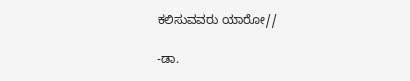ಕಲಿಸುವವರು ಯಾರೋ//

-ಡಾ.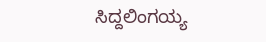ಸಿದ್ದಲಿಂಗಯ್ಯ